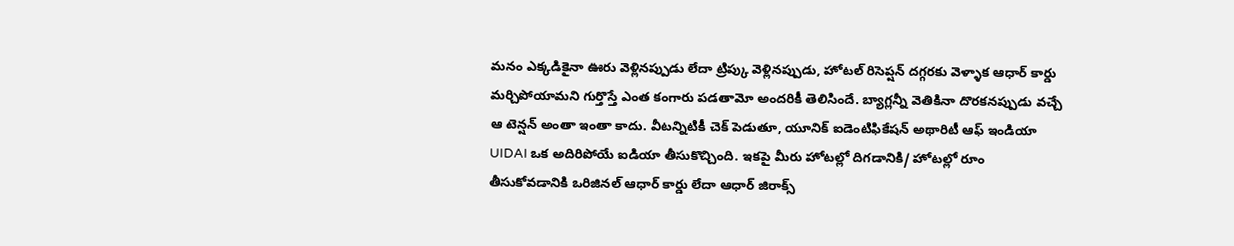మనం ఎక్కడికైనా ఊరు వెళ్లినప్పుడు లేదా ట్రిప్కు వెళ్లినప్పుడు, హోటల్ రిసెప్షన్ దగ్గరకు వెళ్ళాక ఆధార్ కార్డు మర్చిపోయామని గుర్తొస్తే ఎంత కంగారు పడతామో అందరికీ తెలిసిందే. బ్యాగ్లన్నీ వెతికినా దొరకనప్పుడు వచ్చే ఆ టెన్షన్ అంతా ఇంతా కాదు. వీటన్నిటికీ చెక్ పెడుతూ, యూనిక్ ఐడెంటిఫికేషన్ అథారిటీ ఆఫ్ ఇండియా UIDAI ఒక అదిరిపోయే ఐడియా తీసుకొచ్చింది. ఇకపై మీరు హోటల్లో దిగడానికి/ హోటల్లో రూం తీసుకోవడానికి ఒరిజినల్ ఆధార్ కార్డు లేదా ఆధార్ జిరాక్స్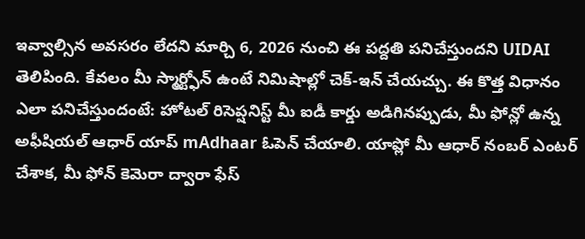ఇవ్వాల్సిన అవసరం లేదని మార్చి 6, 2026 నుంచి ఈ పద్దతి పనిచేస్తుందని UIDAI తెలిపింది. కేవలం మీ స్మార్ట్ఫోన్ ఉంటే నిమిషాల్లో చెక్-ఇన్ చేయచ్చు. ఈ కొత్త విధానం ఎలా పనిచేస్తుందంటే: హోటల్ రిసెప్షనిస్ట్ మీ ఐడీ కార్డు అడిగినప్పుడు, మీ ఫోన్లో ఉన్న అఫీషియల్ ఆధార్ యాప్ mAdhaar ఓపెన్ చేయాలి. యాప్లో మీ ఆధార్ నంబర్ ఎంటర్ చేశాక, మీ ఫోన్ కెమెరా ద్వారా ఫేస్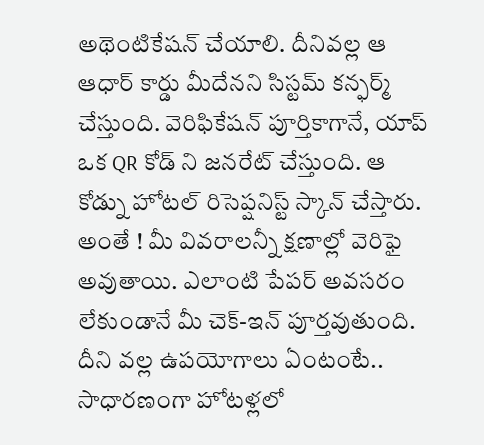అథెంటికేషన్ చేయాలి. దీనివల్ల ఆ ఆధార్ కార్డు మీదేనని సిస్టమ్ కన్ఫర్మ్ చేస్తుంది. వెరిఫికేషన్ పూర్తికాగానే, యాప్ ఒక QR కోడ్ ని జనరేట్ చేస్తుంది. ఆ కోడ్ను హోటల్ రిసెప్షనిస్ట్ స్కాన్ చేస్తారు. అంతే ! మీ వివరాలన్నీ క్షణాల్లో వెరిఫై అవుతాయి. ఎలాంటి పేపర్ అవసరం లేకుండానే మీ చెక్-ఇన్ పూర్తవుతుంది. దీని వల్ల ఉపయోగాలు ఏంటంటే.. సాధారణంగా హోటళ్లలో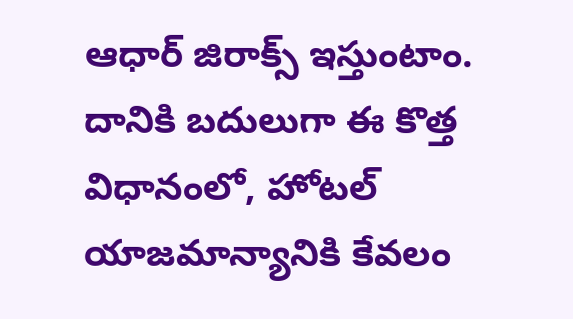ఆధార్ జిరాక్స్ ఇస్తుంటాం. దానికి బదులుగా ఈ కొత్త విధానంలో, హోటల్ యాజమాన్యానికి కేవలం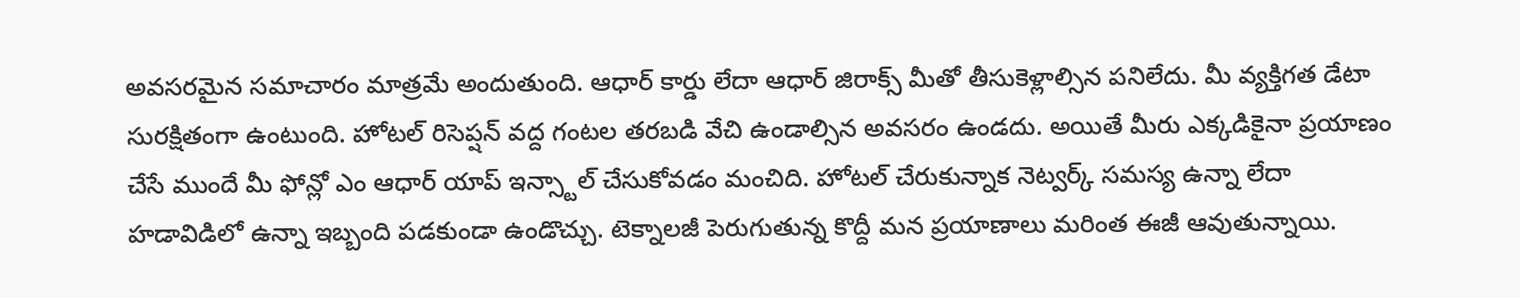అవసరమైన సమాచారం మాత్రమే అందుతుంది. ఆధార్ కార్డు లేదా ఆధార్ జిరాక్స్ మీతో తీసుకెళ్లాల్సిన పనిలేదు. మీ వ్యక్తిగత డేటా సురక్షితంగా ఉంటుంది. హోటల్ రిసెప్షన్ వద్ద గంటల తరబడి వేచి ఉండాల్సిన అవసరం ఉండదు. అయితే మీరు ఎక్కడికైనా ప్రయాణం చేసే ముందే మీ ఫోన్లో ఎం ఆధార్ యాప్ ఇన్స్టాల్ చేసుకోవడం మంచిది. హోటల్ చేరుకున్నాక నెట్వర్క్ సమస్య ఉన్నా లేదా హడావిడిలో ఉన్నా ఇబ్బంది పడకుండా ఉండొచ్చు. టెక్నాలజీ పెరుగుతున్న కొద్దీ మన ప్రయాణాలు మరింత ఈజీ ఆవుతున్నాయి.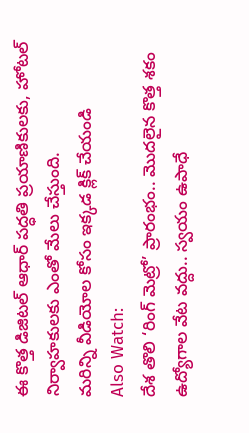ఈ కొత్త డిజిటల్ ఆధార్ పద్ధతి ప్రయాణికులకు, హోటల్ నిర్వాహకులకు ఎంతో మేలు చేస్తుంది.
మరిన్ని వీడియోల కోసం ఇక్కడ క్లిక్ చేయండి
Also Watch:
దేశ తొలి ‘రింగ్ మెట్రో’ ప్రారంభం.. మొదలైన కొత్త శకం
ఉద్యోగాల వేట వద్దు.. స్వయం ఉపాధే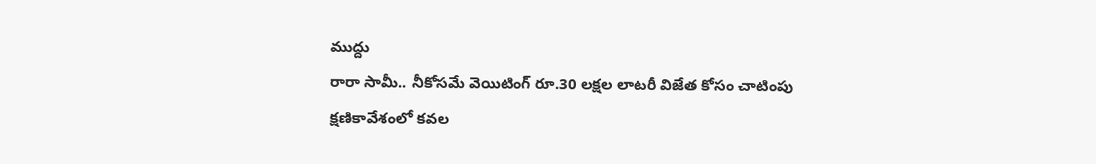ముద్దు
రారా సామీ.. నీకోసమే వెయిటింగ్ రూ.30 లక్షల లాటరీ విజేత కోసం చాటింపు
క్షణికావేశంలో కవల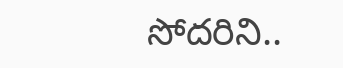సోదరిని..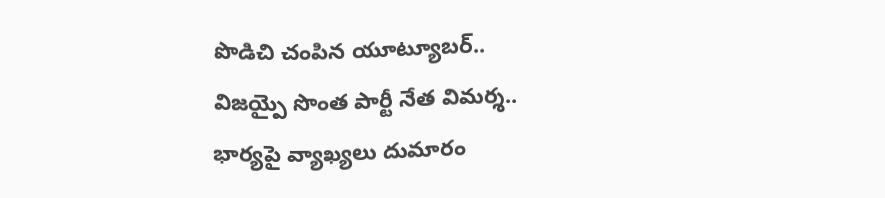పొడిచి చంపిన యూట్యూబర్..
విజయ్పై సొంత పార్టీ నేత విమర్శ.. భార్యపై వ్యాఖ్యలు దుమారం